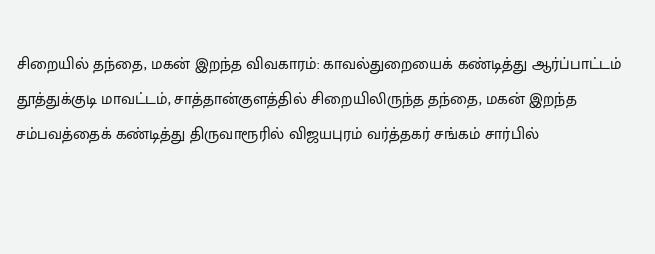சிறையில் தந்தை, மகன் இறந்த விவகாரம்: காவல்துறையைக் கண்டித்து ஆர்ப்பாட்டம்
தூத்துக்குடி மாவட்டம், சாத்தான்குளத்தில் சிறையிலிருந்த தந்தை, மகன் இறந்த சம்பவத்தைக் கண்டித்து திருவாரூரில் விஜயபுரம் வர்த்தகர் சங்கம் சார்பில்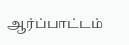ஆர்ப்பாட்டம்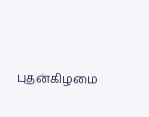புதன்கிழமை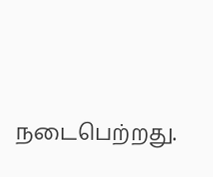நடைபெற்றது.